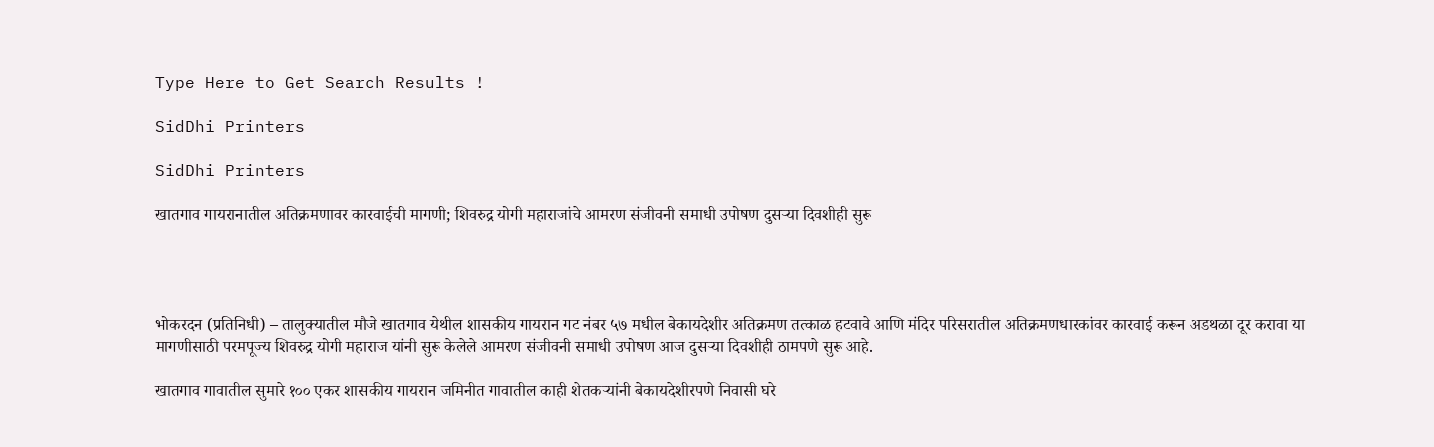Type Here to Get Search Results !

SidDhi Printers

SidDhi Printers

खातगाव गायरानातील अतिक्रमणावर कारवाईची मागणी; शिवरुद्र योगी महाराजांचे आमरण संजीवनी समाधी उपोषण दुसऱ्या दिवशीही सुरू




भोकरदन (प्रतिनिधी) – तालुक्यातील मौजे खातगाव येथील शासकीय गायरान गट नंबर ५७ मधील बेकायदेशीर अतिक्रमण तत्काळ हटवावे आणि मंदिर परिसरातील अतिक्रमणधारकांवर कारवाई करून अडथळा दूर करावा या मागणीसाठी परमपूज्य शिवरुद्र योगी महाराज यांनी सुरू केलेले आमरण संजीवनी समाधी उपोषण आज दुसऱ्या दिवशीही ठामपणे सुरू आहे.

खातगाव गावातील सुमारे १०० एकर शासकीय गायरान जमिनीत गावातील काही शेतकऱ्यांनी बेकायदेशीरपणे निवासी घरे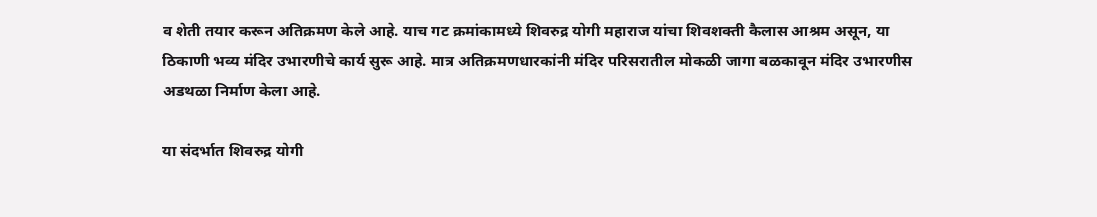व शेती तयार करून अतिक्रमण केले आहे. याच गट क्रमांकामध्ये शिवरुद्र योगी महाराज यांचा शिवशक्ती कैलास आश्रम असून, या ठिकाणी भव्य मंदिर उभारणीचे कार्य सुरू आहे. मात्र अतिक्रमणधारकांनी मंदिर परिसरातील मोकळी जागा बळकावून मंदिर उभारणीस अडथळा निर्माण केला आहे.

या संदर्भात शिवरुद्र योगी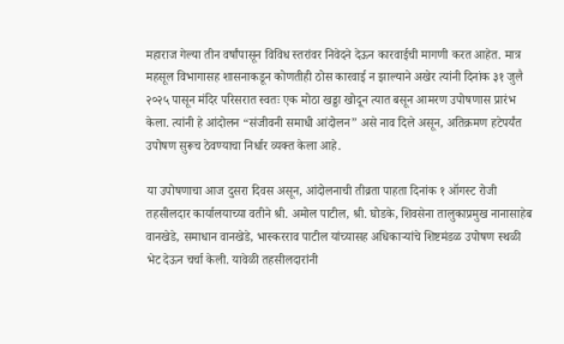महाराज गेल्या तीन वर्षांपासून विविध स्तरांवर निवेदने देऊन कारवाईची मागणी करत आहेत. मात्र महसूल विभागासह शासनाकडून कोणतीही ठोस कारवाई न झाल्याने अखेर त्यांनी दिनांक ३१ जुलै २०२५ पासून मंदिर परिसरात स्वतः एक मोठा खड्डा खोदून त्यात बसून आमरण उपोषणास प्रारंभ केला. त्यांनी हे आंदोलन “संजीवनी समाधी आंदोलन” असे नाव दिले असून, अतिक्रमण हटेपर्यंत उपोषण सुरूच ठेवण्याचा निर्धार व्यक्त केला आहे.

या उपोषणाचा आज दुसरा दिवस असून, आंदोलनाची तीव्रता पाहता दिनांक १ ऑगस्ट रोजी तहसीलदार कार्यालयाच्या वतीने श्री. अमोल पाटील, श्री. घोडके, शिवसेना तालुकाप्रमुख नानासाहेब वानखेडे, समाधान वानखेडे, भास्करराव पाटील यांच्यासह अधिकाऱ्यांचे शिष्टमंडळ उपोषण स्थळी भेट देऊन चर्चा केली. यावेळी तहसीलदारांनी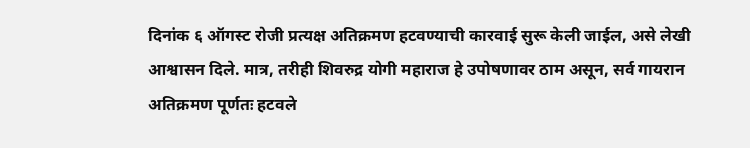दिनांक ६ ऑगस्ट रोजी प्रत्यक्ष अतिक्रमण हटवण्याची कारवाई सुरू केली जाईल, असे लेखी आश्वासन दिले. मात्र, तरीही शिवरुद्र योगी महाराज हे उपोषणावर ठाम असून, सर्व गायरान अतिक्रमण पूर्णतः हटवले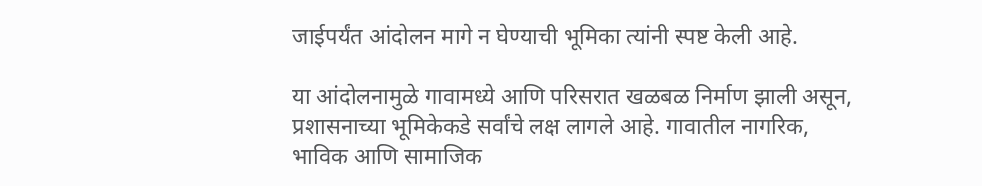जाईपर्यंत आंदोलन मागे न घेण्याची भूमिका त्यांनी स्पष्ट केली आहे.

या आंदोलनामुळे गावामध्ये आणि परिसरात खळबळ निर्माण झाली असून, प्रशासनाच्या भूमिकेकडे सर्वांचे लक्ष लागले आहे. गावातील नागरिक, भाविक आणि सामाजिक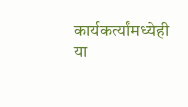कार्यकर्त्यांमध्येही या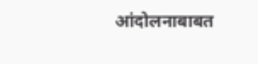आंदोलनाबाबत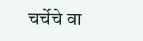चर्चेचे वा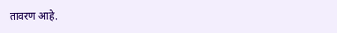तावरण आहे.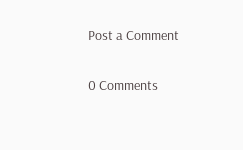Post a Comment

0 Comments